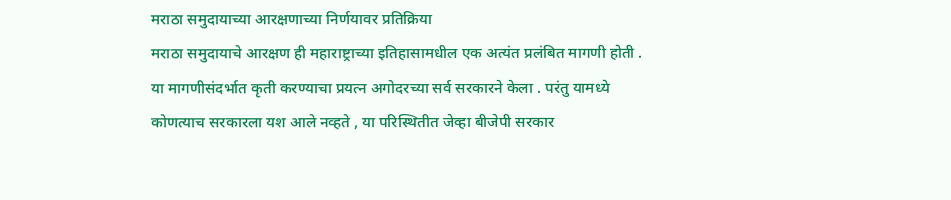मराठा समुदायाच्या आरक्षणाच्या निर्णयावर प्रतिक्रिया
मराठा समुदायाचे आरक्षण ही महाराष्ट्राच्या इतिहासामधील एक अत्यंत प्रलंबित मागणी होती . या मागणीसंदर्भात कृती करण्याचा प्रयत्न अगोदरच्या सर्व सरकारने केला . परंतु यामध्ये कोणत्याच सरकारला यश आले नव्हते , या परिस्थितीत जेव्हा बीजेपी सरकार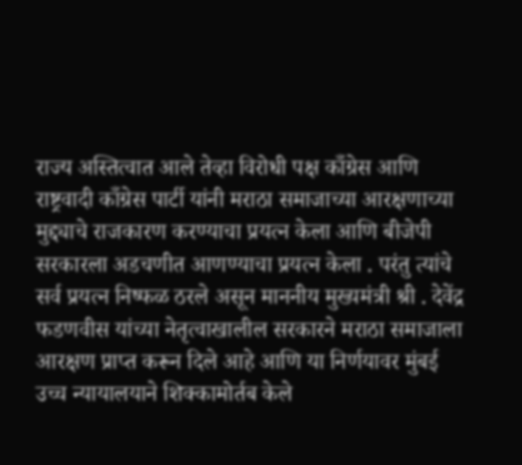राज्य अस्तित्वात आले तेव्हा विरोधी पक्ष काँग्रेस आणि राष्ट्रवादी काँग्रेस पार्टी यांनी मराठा समाजाच्या आरक्षणाच्या मुद्द्याचे राजकारण करण्याचा प्रयत्न केला आणि बीजेपी सरकारला अडचणीत आणण्याचा प्रयत्न केला . परंतु त्यांचे सर्व प्रयत्न निष्फळ ठरले असून माननीय मुख्यमंत्री श्री . देवेंद्र फडणवीस यांच्या नेतृत्वाखालील सरकारने मराठा समाजाला आरक्षण प्राप्त करून दिले आहे आणि या निर्णयावर मुंबई उच्च न्यायालयाने शिक्कामोर्तब केले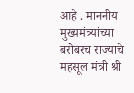आहे . माननीय मुख्यमंत्र्यांच्या बरोबरच राज्याचे महसूल मंत्री श्री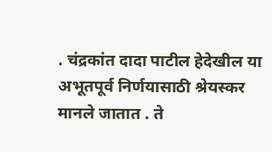. चंद्रकांत दादा पाटील हेदेखील या अभूतपूर्व निर्णयासाठी श्रेयस्कर मानले जातात . ते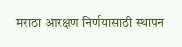मराठा आरक्षण निर्णयासाठी स्थापन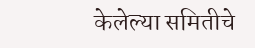केलेल्या समितीचे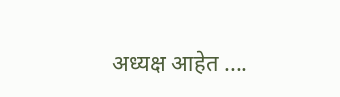अध्यक्ष आहेत ....